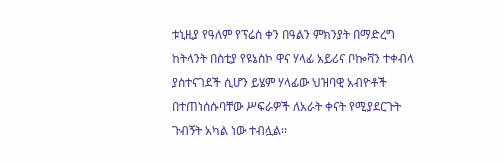ቱኒዚያ የዓለም የፕሬስ ቀን በዓልን ምክንያት በማድረግ ከትላንት በስቲያ የዩኔስኮ ዋና ሃላፊ አይሪና ቦኰቫን ተቀብላ ያስተናገደች ሲሆን ይሄም ሃላፊው ህዝባዊ አብዮቶች በተጠነሰሱባቸው ሥፍራዎች ለአራት ቀናት የሚያደርጉት ጉብኝት አካል ነው ተብሏል፡፡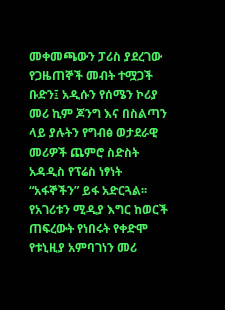መቀመጫውን ፓሪስ ያደረገው የጋዜጠኞች መብት ተሟጋች ቡድን፤ አዲሱን የሰሜን ኮሪያ መሪ ኪም ጆንግ እና በስልጣን ላይ ያሉትን የግብፅ ወታደራዊ መሪዎች ጨምሮ ስድስት አዳዲስ የፕሬስ ነፃነት “አፋኞችን” ይፋ አድርጓል፡፡
የአገሪቱን ሚዲያ እግር ከወርች ጠፍረውት የነበሩት የቀድሞ የቱኒዚያ አምባገነን መሪ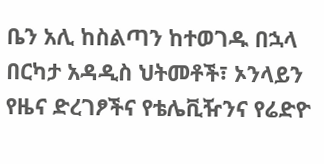ቤን አሊ ከስልጣን ከተወገዱ በኋላ በርካታ አዳዲስ ህትመቶች፣ ኦንላይን የዜና ድረገፆችና የቴሌቪዥንና የሬድዮ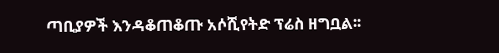ጣቢያዎች እንዳቆጠቆጡ አሶሺየትድ ፕሬስ ዘግቧል፡፡